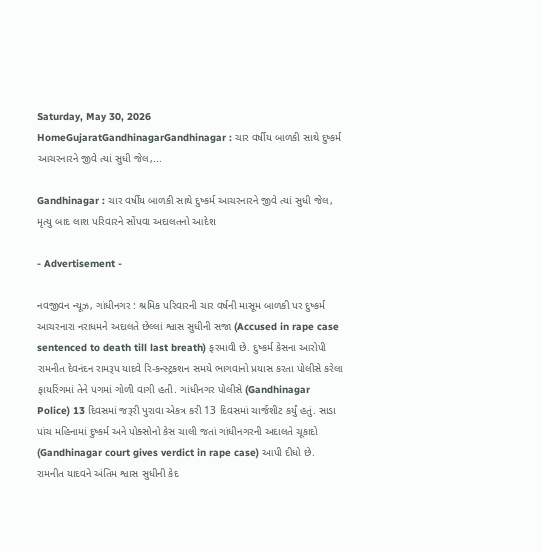Saturday, May 30, 2026
HomeGujaratGandhinagarGandhinagar : ચાર વર્ષીય બાળકી સાથે દુષ્કર્મ આચરનારને જીવે ત્યાં સુધી જેલ,...

Gandhinagar : ચાર વર્ષીય બાળકી સાથે દુષ્કર્મ આચરનારને જીવે ત્યાં સુધી જેલ, મૃત્યુ બાદ લાશ પરિવારને સોંપવા અદાલતનો આદેશ

- Advertisement -

નવજીવન ન્યૂઝ, ગાંધીનગર : શ્રમિક પરિવારની ચાર વર્ષની માસૂમ બાળકી પર દુષ્કર્મ આચરનારા નરાધમને અદાલતે છેલ્લાં શ્વાસ સુધીની સજા (Accused in rape case sentenced to death till last breath) ફરમાવી છે. દુષ્કર્મ કેસના આરોપી રામનીત દેવનંદન રામરૂપ યાદવે રિ-કન્સ્ટ્રકશન સમયે ભાગવાનો પ્રયાસ કરતા પોલીસે કરેલા ફાયરિંગમાં તેને પગમાં ગોળી વાગી હતી. ગાંધીનગર પોલીસે (Gandhinagar Police) 13 દિવસમાં જરૂરી પુરાવા એકત્ર કરી 13 દિવસમાં ચાર્જશીટ કર્યું હતું. સાડા પાંચ મહિનામાં દુષ્કર્મ અને પોક્સોનો કેસ ચાલી જતાં ગાંધીનગરની અદાલતે ચૂકાદો (Gandhinagar court gives verdict in rape case) આપી દીધો છે. રામનીત યાદવને અંતિમ શ્વાસ સુધીની કેદ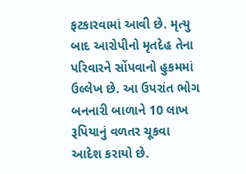ફટકારવામાં આવી છે. મૃત્યુ બાદ આરોપીનો મૃતદેહ તેના પરિવારને સોંપવાનો હુકમમાં ઉલ્લેખ છે. આ ઉપરાંત ભોગ બનનારી બાળાને 10 લાખ રૂપિયાનું વળતર ચૂકવા આદેશ કરાયો છે.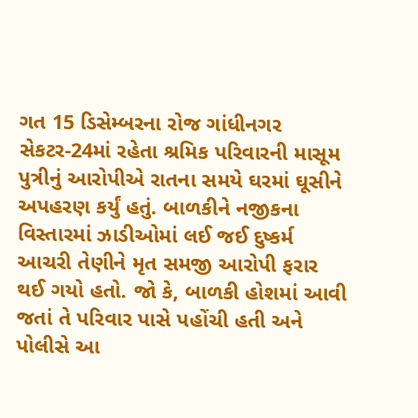ગત 15 ડિસેમ્બરના રોજ ગાંધીનગર સેકટર-24માં રહેતા શ્રમિક પરિવારની માસૂમ પુત્રીનું આરોપીએ રાતના સમયે ઘરમાં ઘૂસીને અપહરણ કર્યું હતું. બાળકીને નજીકના વિસ્તારમાં ઝાડીઓમાં લઈ જઈ દુષ્કર્મ આચરી તેણીને મૃત સમજી આરોપી ફરાર થઈ ગયો હતો. જો કે, બાળકી હોશમાં આવી જતાં તે પરિવાર પાસે પહોંચી હતી અને પોલીસે આ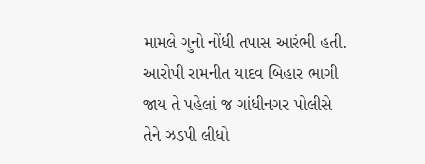મામલે ગુનો નોંધી તપાસ આરંભી હતી. આરોપી રામનીત યાદવ બિહાર ભાગી જાય તે પહેલાં જ ગાંધીનગર પોલીસે તેને ઝડપી લીધો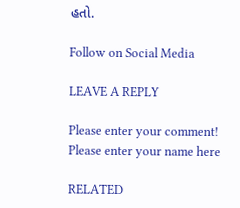હતો.

Follow on Social Media

LEAVE A REPLY

Please enter your comment!
Please enter your name here

RELATED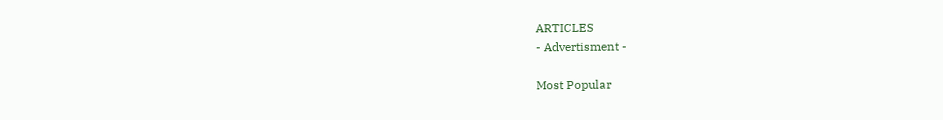ARTICLES
- Advertisment -

Most Popular